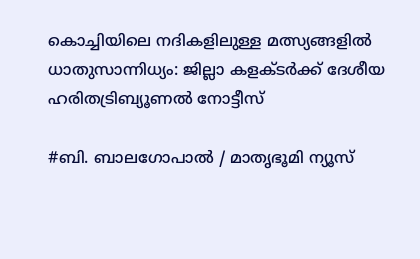കൊച്ചിയിലെ നദികളിലുള്ള മത്സ്യങ്ങളിൽ ധാതുസാന്നിധ്യം: ജില്ലാ കളക്ടർക്ക് ദേശീയ ഹരിതട്രിബ്യൂണൽ നോട്ടീസ്

#ബി. ബാലഗോപാൽ / മാതൃഭൂമി ന്യൂസ്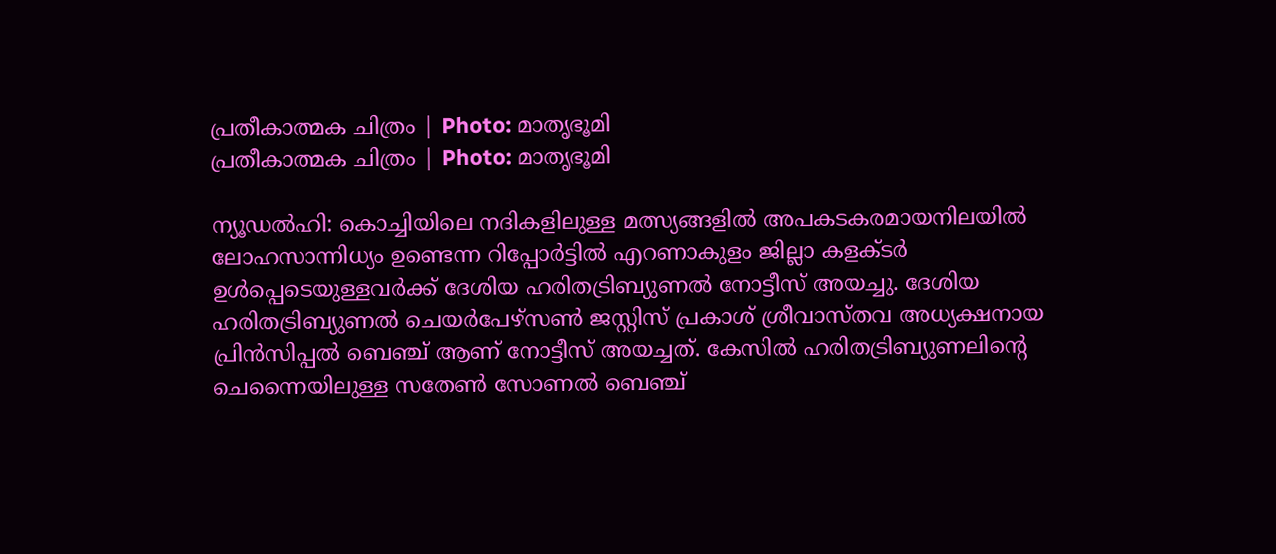പ്രതീകാത്മക ചിത്രം | Photo: മാതൃഭൂമി
പ്രതീകാത്മക ചിത്രം | Photo: മാതൃഭൂമി

ന്യൂഡൽഹി: കൊച്ചിയിലെ നദികളിലുള്ള മത്സ്യങ്ങളിൽ അപകടകരമായനിലയിൽ ലോഹസാന്നിധ്യം ഉണ്ടെന്ന റിപ്പോർട്ടിൽ എറണാകുളം ജില്ലാ കളക്ടർ ഉൾപ്പെടെയുള്ളവർക്ക് ദേശിയ ഹരിതട്രിബ്യുണൽ നോട്ടീസ് അയച്ചു. ദേശിയ ഹരിതട്രിബ്യുണൽ ചെയർപേഴ്സൺ ജസ്റ്റിസ് പ്രകാശ് ശ്രീവാസ്തവ അധ്യക്ഷനായ പ്രിൻസിപ്പൽ ബെഞ്ച് ആണ് നോട്ടീസ് അയച്ചത്. കേസിൽ ഹരിതട്രിബ്യുണലിന്റെ ചെന്നൈയിലുള്ള സതേൺ സോണൽ ബെഞ്ച്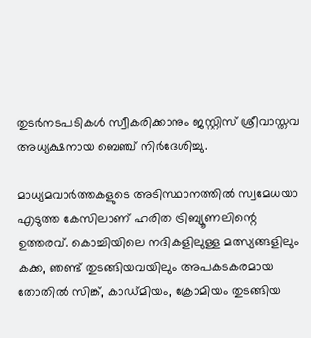തുടർനടപടികൾ സ്വീകരിക്കാനും ജസ്റ്റിസ് ശ്രീവാസ്തവ അധ്യക്ഷനായ ബെഞ്ച് നിർദേശിച്ചു.

മാധ്യമവാർത്തകളുടെ അടിസ്ഥാനത്തിൽ സ്വമേധയാ എടുത്ത കേസിലാണ് ഹരിത ട്രിബ്യൂണലിന്റെ ഉത്തരവ്. കൊച്ചിയിലെ നദികളിലുള്ള മത്സ്യങ്ങളിലും കക്ക, ഞണ്ട് തുടങ്ങിയവയിലും അപകടകരമായ തോതിൽ സിങ്ക്, കാഡ്മിയം, ക്രോമിയം തുടങ്ങിയ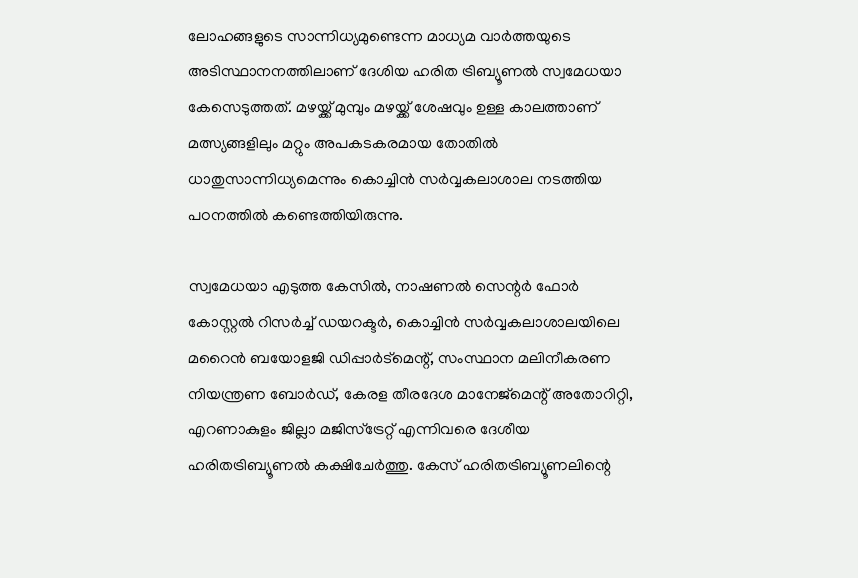ലോഹങ്ങളുടെ സാന്നിധ്യമുണ്ടെന്ന മാധ്യമ വാർത്തയുടെ അടിസ്ഥാനനത്തിലാണ് ദേശിയ ഹരിത ട്രിബ്യൂണൽ സ്വമേധയാ കേസെടുത്തത്. മഴയ്ക്ക് മുമ്പും മഴയ്ക്ക് ശേഷവും ഉള്ള കാലത്താണ് മത്സ്യങ്ങളിലും മറ്റും അപകടകരമായ തോതിൽ ധാതുസാന്നിധ്യമെന്നും കൊച്ചിൻ സർവ്വകലാശാല നടത്തിയ പഠനത്തിൽ കണ്ടെത്തിയിരുന്നു.

സ്വമേധയാ എടുത്ത കേസിൽ, നാഷണൽ സെന്റർ ഫോർ കോസ്റ്റൽ റിസർച്ച് ഡയറക്ടർ, കൊച്ചിൻ സർവ്വകലാശാലയിലെ മറൈൻ ബയോളജി ഡിപ്പാർട്മെന്റ്, സംസ്ഥാന മലിനീകരണ നിയന്ത്രണ ബോർഡ്, കേരള തീരദേശ മാനേജ്‌മെന്റ് അതോറിറ്റി, എറണാകുളം ജില്ലാ മജിസ്‌ട്രേറ്റ് എന്നിവരെ ദേശീയ ഹരിതട്രിബ്യൂണൽ കക്ഷിചേർത്തു. കേസ് ഹരിതട്രിബ്യൂണലിന്റെ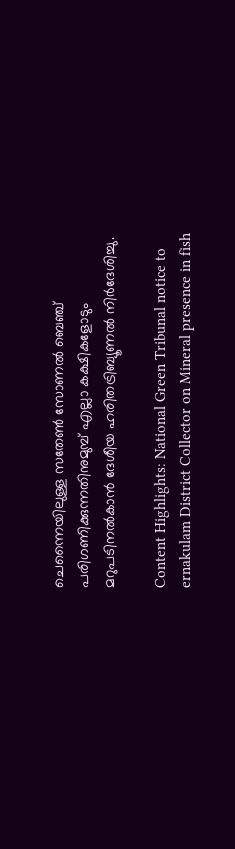ചെന്നൈയിലുള്ള സതേൺ സോണൽ ബെഞ്ച് പരിഗണിക്കുന്നതിനുമുമ്പ് എല്ലാ കക്ഷികളോടും മറുപടിനൽകാൻ ദേശീയ ഹരിതട്രിബ്യൂണൽ നിർദേശിച്ചു.

Content Highlights: National Green Tribunal notice to ernakulam District Collector on Mineral presence in fish